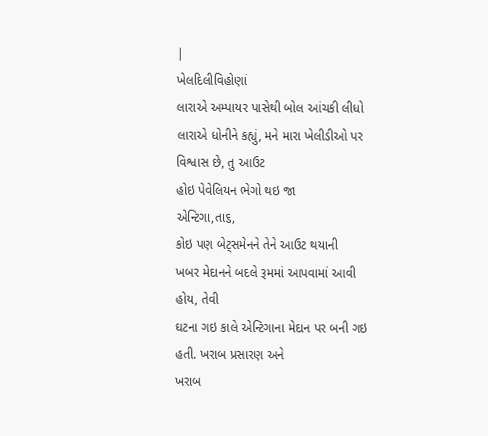|
ખેલદિલીવિહોણાં
લારાએ અમ્પાયર પાસેથી બોલ આંચકી લીધો
લારાએ ધોનીને કહ્યું, મને મારા ખેલીડીઓ પર વિશ્વાસ છે, તુ આઉટ
હોઇ પેવેલિયન ભેગો થઇ જા
એન્ટિગા,તા૬,
કોઇ પણ બેટ્સમેનને તેને આઉટ થયાની
ખબર મેદાનને બદલે રૂમમાં આપવામાં આવી હોય, તેવી
ઘટના ગઇ કાલે એન્ટિગાના મેદાન પર બની ગઇ હતી. ખરાબ પ્રસારણ અને
ખરાબ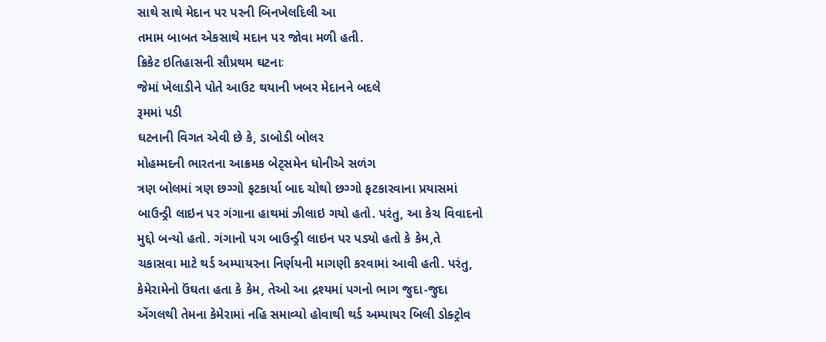સાથે સાથે મેદાન પર પરની બિનખેલદિલી આ
તમામ બાબત એકસાથે મદાન પર જોવા મળી હતી.
ક્રિકેટ ઇતિહાસની સૌપ્રથમ ઘટનાઃ
જેમાં ખેલાડીને પોતે આઉટ થયાની ખબર મેદાનને બદલે
રૂમમાં પડી
ઘટનાની વિગત એવી છે કે, ડાબોડી બોલર
મોહમ્મદની ભારતના આક્રમક બેટ્સમેન ધોનીએ સળંગ
ત્રણ બોલમાં ત્રણ છગ્ગો ફટકાર્યા બાદ ચોથો છગ્ગો ફટકારવાના પ્રયાસમાં
બાઉન્ડ્રી લાઇન પર ગંગાના હાથમાં ઝીલાઇ ગયો હતો. પરંતુ, આ કેચ વિવાદનો
મુદ્દો બન્યો હતો. ગંગાનો પગ બાઉન્ડ્રી લાઇન પર પડ્યો હતો કે કેમ,તે
ચકાસવા માટે થર્ડ અમ્પાયરના નિર્ણયની માગણી કરવામાં આવી હતી. પરંતુ,
કેમેરામેનો ઉંઘતા હતા કે કેમ, તેઓ આ દ્રશ્યમાં પગનો ભાગ જુદા-જુદા
એંગલથી તેમના કેમેરામાં નહિ સમાવ્યો હોવાથી થર્ડ અમ્પાયર બિલી ડોક્ટ્રોવ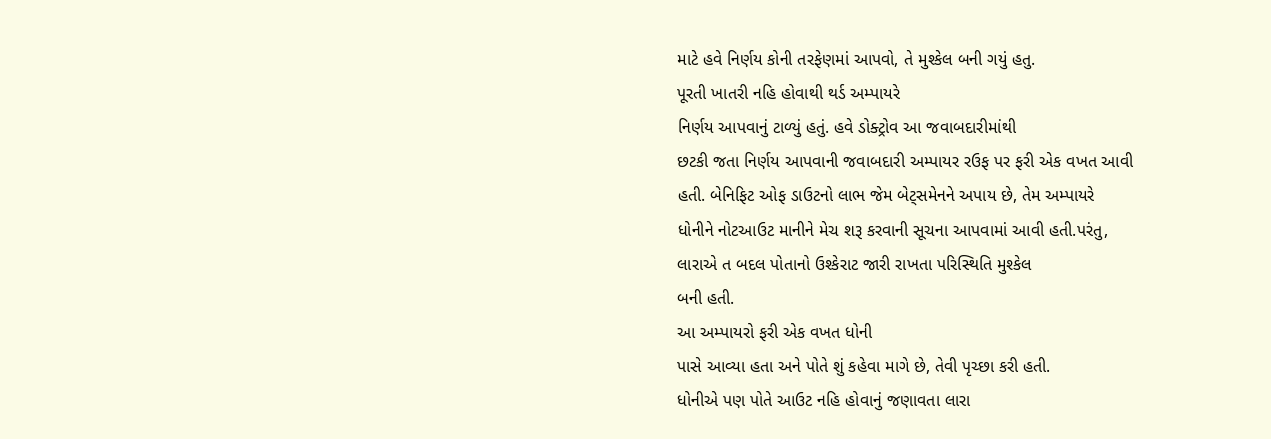માટે હવે નિર્ણય કોની તરફેણમાં આપવો, તે મુશ્કેલ બની ગયું હતુ.
પૂરતી ખાતરી નહિ હોવાથી થર્ડ અમ્પાયરે
નિર્ણય આપવાનું ટાળ્યું હતું. હવે ડોક્ટ્રોવ આ જવાબદારીમાંથી
છટકી જતા નિર્ણય આપવાની જવાબદારી અમ્પાયર રઉફ પર ફરી એક વખત આવી
હતી. બેનિફિટ ઓફ ડાઉટનો લાભ જેમ બેટ્સમેનને અપાય છે, તેમ અમ્પાયરે
ધોનીને નોટઆઉટ માનીને મેચ શરૂ કરવાની સૂચના આપવામાં આવી હતી.પરંતુ,
લારાએ ત બદલ પોતાનો ઉશ્કેરાટ જારી રાખતા પરિસ્થિતિ મુશ્કેલ
બની હતી.
આ અમ્પાયરો ફરી એક વખત ધોની
પાસે આવ્યા હતા અને પોતે શું કહેવા માગે છે, તેવી પૃચ્છા કરી હતી.
ધોનીએ પણ પોતે આઉટ નહિ હોવાનું જણાવતા લારા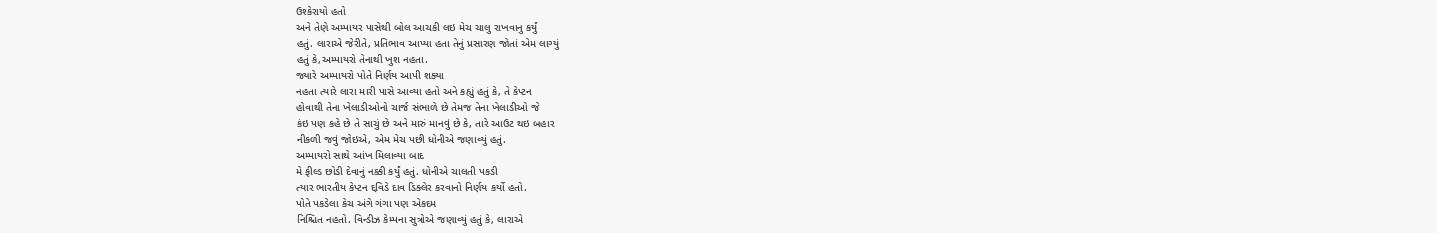ઉશ્કેરાયો હતો
અને તેણે અમ્પાયર પાસેથી બોલ આચકી લઇ મેચ ચાલુ રાખવાનુ કર્યું
હતું. લારાએ જેરીતે, પ્રતિભાવ આપ્યા હતા તેનું પ્રસારણ જોતાં એમ લાગ્યું
હતું કે,અમ્પાયરો તેનાથી ખુશ નહતા.
જ્યારે અમ્પાયરો પોતે નિર્ણય આપી શક્યા
નહતા ત્યારે લારા મારી પાસે આવ્યા હતો અને કહ્યું હતું કે, તે કેપ્ટન
હોવાથી તેના ખેલાડીઓનો ચાર્જ સંભાળે છે તેમજ તેના ખેલાડીઓ જે
કંઇ પણ કહે છે તે સાચું છે અને મારું માનવું છે કે, તારે આઉટ થઇ બહાર
નીકળી જવું જોઇએ, એમ મેચ પછી ધોનીએ જણાવ્યું હતું.
અમ્પાયરો સાથે આંખ મિલાવ્યા બાદ
મે ફીલ્ડ છોડી દેવાનું નક્કી કર્યું હતું. ધોનીએ ચાલતી પકડી
ત્યાર ભારતીય કેપ્ટન દ્દવિડે દાવ ડિક્લેર કરવાનો નિર્ણય કર્યો હતો.
પોતે પકડેલા કેચ અંગે ગંગા પણ એકદમ
નિશ્ચિત નહતો. વિન્ડીઝ કેમ્પના સુત્રોએ જણાવ્યું હતું કે, લારાએ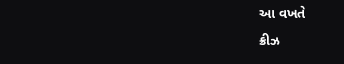આ વખતે
ક્રીઝ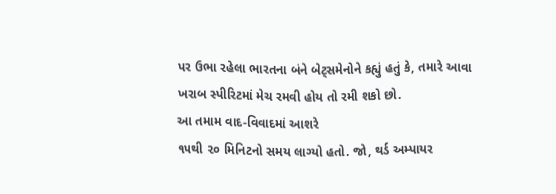પર ઉભા રહેલા ભારતના બંને બેટ્સમેનોને કહ્યું હતું કે, તમારે આવા
ખરાબ સ્પીરિટમાં મેચ રમવી હોય તો રમી શકો છો.
આ તમામ વાદ-વિવાદમાં આશરે
૧૫થી ૨૦ મિનિટનો સમય લાગ્યો હતો. જો, થર્ડ અમ્પાયર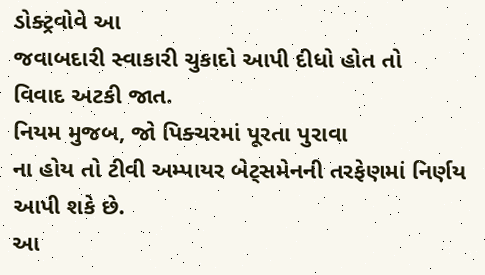ડોક્ટ્રવોવે આ
જવાબદારી સ્વાકારી ચુકાદો આપી દીધો હોત તો
વિવાદ અટકી જાત.
નિયમ મુજબ, જો પિક્ચરમાં પૂરતા પુરાવા
ના હોય તો ટીવી અમ્પાયર બેટ્સમેનની તરફેણમાં નિર્ણય આપી શકે છે.
આ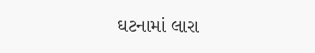ઘટનામાં લારા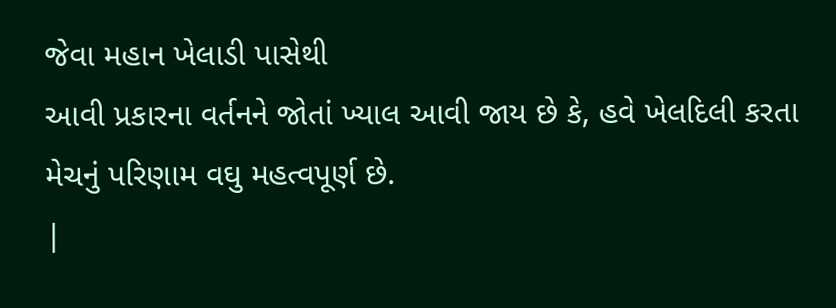જેવા મહાન ખેલાડી પાસેથી
આવી પ્રકારના વર્તનને જોતાં ખ્યાલ આવી જાય છે કે, હવે ખેલદિલી કરતા
મેચનું પરિણામ વઘુ મહત્વપૂર્ણ છે.
|